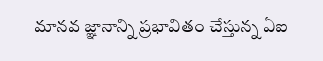మానవ జ్ఞానాన్ని ప్రభావితం చేస్తున్న ఏఐ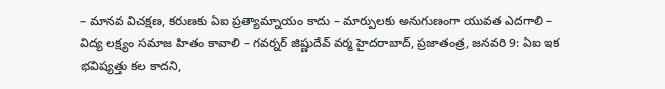– మానవ విచక్షణ, కరుణకు ఏఐ ప్రత్యామ్నాయం కాదు – మార్పులకు అనుగుణంగా యువత ఎదగాలి – విద్య లక్ష్యం సమాజ హితం కావాలి – గవర్నర్ జిష్ణుదేవ్ వర్మ హైదరాబాద్, ప్రజాతంత్ర, జనవరి 9: ఏఐ ఇక భవిష్యత్తు కల కాదని,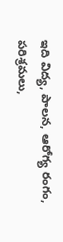ఇది విద్య, పాలన, ఆరోగ్య రంగం, పరిశ్రమలు,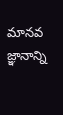మానవ జ్ఞానాన్ని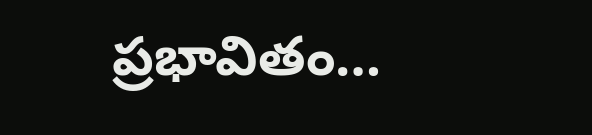ప్రభావితం…